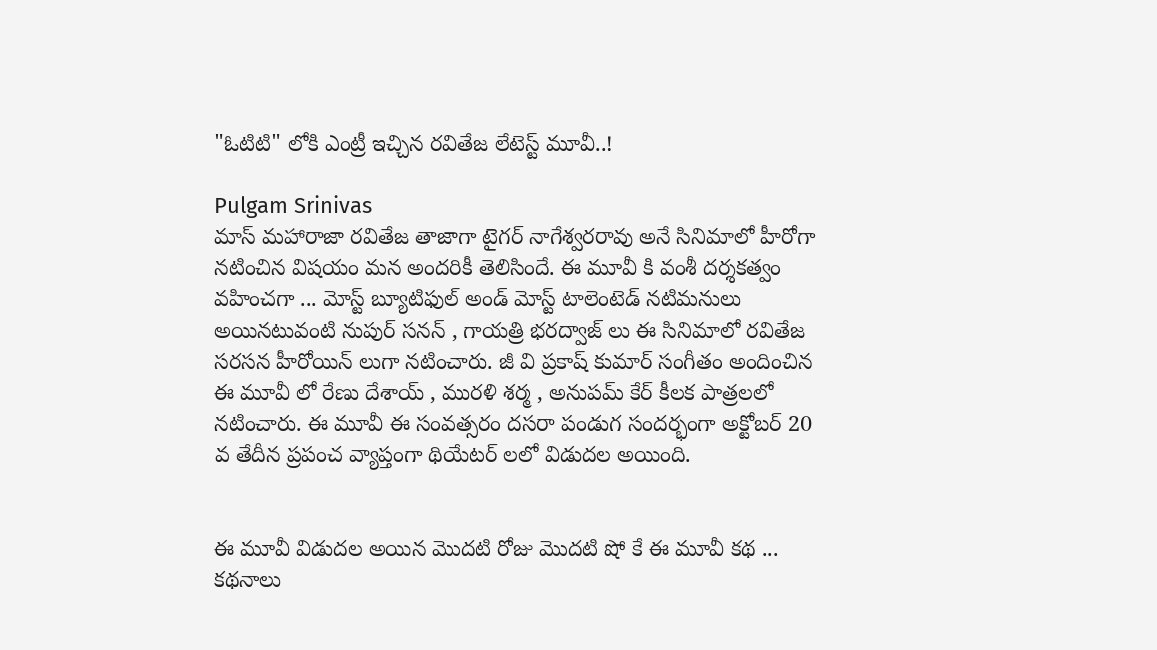"ఓటిటి" లోకి ఎంట్రీ ఇచ్చిన రవితేజ లేటెస్ట్ మూవీ..!

Pulgam Srinivas
మాస్ మహారాజా రవితేజ తాజాగా టైగర్ నాగేశ్వరరావు అనే సినిమాలో హీరోగా నటించిన విషయం మన అందరికీ తెలిసిందే. ఈ మూవీ కి వంశీ దర్శకత్వం వహించగా ... మోస్ట్ బ్యూటిఫుల్ అండ్ మోస్ట్ టాలెంటెడ్ నటిమనులు అయినటువంటి నుపుర్ సనన్ , గాయత్రి భరద్వాజ్ లు ఈ సినిమాలో రవితేజ సరసన హీరోయిన్ లుగా నటించారు. జీ వి ప్రకాష్ కుమార్ సంగీతం అందించిన ఈ మూవీ లో రేణు దేశాయ్ , మురళి శర్మ , అనుపమ్ కేర్ కీలక పాత్రలలో నటించారు. ఈ మూవీ ఈ సంవత్సరం దసరా పండుగ సందర్భంగా అక్టోబర్ 20 వ తేదీన ప్రపంచ వ్యాప్తంగా థియేటర్ లలో విడుదల అయింది.


ఈ మూవీ విడుదల అయిన మొదటి రోజు మొదటి షో కే ఈ మూవీ కథ ... కథనాలు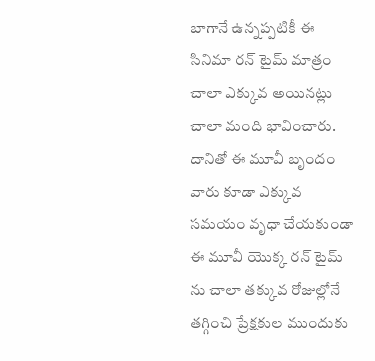బాగానే ఉన్నప్పటికీ ఈ సినిమా రన్ టైమ్ మాత్రం చాలా ఎక్కువ అయినట్లు చాలా మంది భావించారు. దానితో ఈ మూవీ బృందం వారు కూడా ఎక్కువ సమయం వృధా చేయకుండా ఈ మూవీ యొక్క రన్ టైమ్ ను చాలా తక్కువ రోజుల్లోనే తగ్గించి ప్రేక్షకుల ముందుకు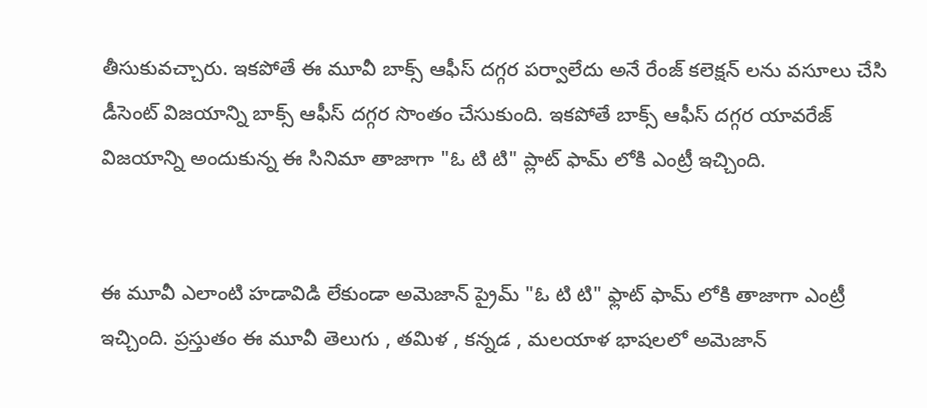తీసుకువచ్చారు. ఇకపోతే ఈ మూవీ బాక్స్ ఆఫీస్ దగ్గర పర్వాలేదు అనే రేంజ్ కలెక్షన్ లను వసూలు చేసి డీసెంట్ విజయాన్ని బాక్స్ ఆఫీస్ దగ్గర సొంతం చేసుకుంది. ఇకపోతే బాక్స్ ఆఫీస్ దగ్గర యావరేజ్ విజయాన్ని అందుకున్న ఈ సినిమా తాజాగా "ఓ టి టి" ప్లాట్ ఫామ్ లోకి ఎంట్రీ ఇచ్చింది.


ఈ మూవీ ఎలాంటి హడావిడి లేకుండా అమెజాన్ ప్రైమ్ "ఓ టి టి" ఫ్లాట్ ఫామ్ లోకి తాజాగా ఎంట్రీ ఇచ్చింది. ప్రస్తుతం ఈ మూవీ తెలుగు , తమిళ , కన్నడ , మలయాళ భాషలలో అమెజాన్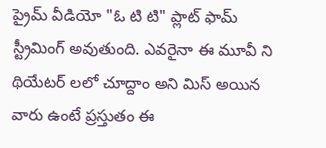ప్రైమ్ వీడియో "ఓ టి టి" ప్లాట్ ఫామ్ స్ట్రీమింగ్ అవుతుంది. ఎవరైనా ఈ మూవీ ని థియేటర్ లలో చూద్దాం అని మిస్ అయిన వారు ఉంటే ప్రస్తుతం ఈ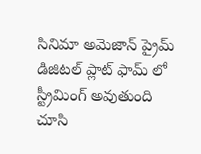సినిమా అమెజాన్ ప్రైమ్ డిజిటల్ ప్లాట్ ఫామ్ లో స్ట్రీమింగ్ అవుతుంది చూసి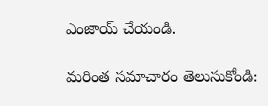ఎంజాయ్ చేయండి.

మరింత సమాచారం తెలుసుకోండి: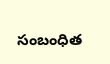సంబంధిత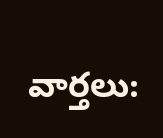వార్తలు: